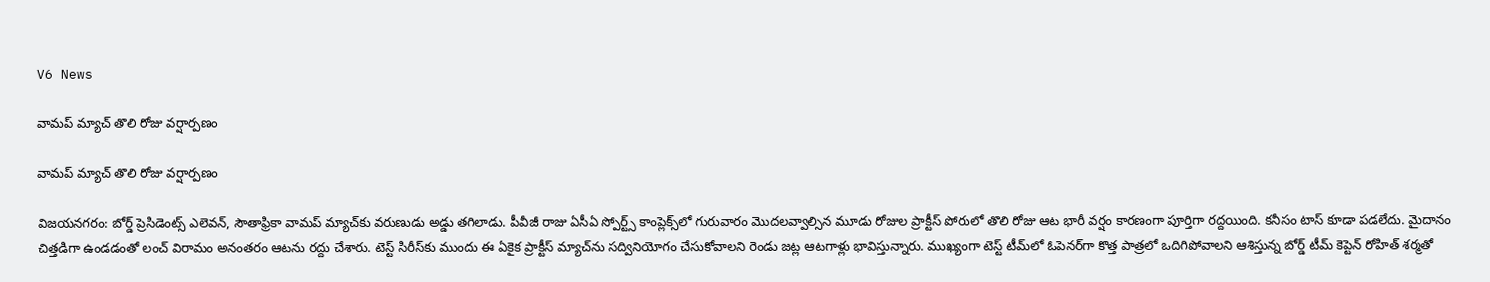V6 News

వామప్ మ్యాచ్ తొలి రోజు వర్షార్పణం

వామప్ మ్యాచ్ తొలి రోజు వర్షార్పణం

విజయనగరం: బోర్డ్‌‌‌‌ ప్రెసిడెంట్స్‌‌‌‌ ఎలెవన్‌‌‌‌, సౌతాఫ్రికా వామప్‌‌‌‌ మ్యాచ్‌‌‌‌కు వరుణుడు అడ్డు తగిలాడు. పీవీజీ రాజు ఏసీఏ స్పోర్ట్స్‌‌‌‌ కాంప్లెక్స్‌‌‌‌లో గురువారం మొదలవ్వాల్సిన మూడు రోజుల ప్రాక్టీస్‌‌‌‌ పోరులో తొలి రోజు ఆట భారీ వర్షం కారణంగా పూర్తిగా రద్దయింది. కనీసం టాస్‌‌‌‌ కూడా పడలేదు. మైదానం చిత్తడిగా ఉండడంతో లంచ్‌‌‌‌ విరామం అనంతరం ఆటను రద్దు చేశారు. టెస్ట్‌‌‌‌ సిరీస్‌‌‌‌కు ముందు ఈ ఏకైక ప్రాక్టీస్‌‌‌‌ మ్యాచ్‌‌‌‌ను సద్వినియోగం చేసుకోవాలని రెండు జట్ల ఆటగాళ్లు భావిస్తున్నారు. ముఖ్యంగా టెస్ట్‌‌‌‌ టీమ్‌‌‌‌లో ఓపెనర్‌‌‌‌గా కొత్త పాత్రలో ఒదిగిపోవాలని ఆశిస్తున్న బోర్డ్‌‌‌‌ టీమ్‌‌‌‌ కెప్టెన్‌‌‌‌ రోహిత్‌‌‌‌ శర్మతో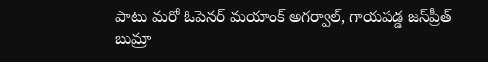పాటు మరో ఓపెనర్‌‌‌‌ మయాంక్‌‌‌‌ అగర్వాల్‌‌‌‌, గాయపడ్డ జస్‌‌‌‌ప్రీత్‌‌‌‌ బుమ్రా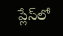ప్లేస్‌‌‌‌లో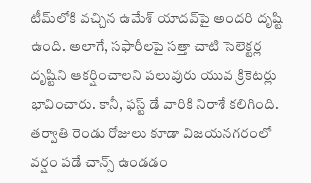టీమ్‌‌‌‌లోకి వచ్చిన ఉమేశ్ యాదవ్‌‌‌‌పై అందరి దృష్టి ఉంది. అలాగే, సఫారీలపై సత్తా చాటి సెలెక్టర్ల దృష్టిని ఆకర్షించాలని పలువురు యువ క్రికెటర్లు భావించారు. కానీ, ఫస్ట్‌‌‌‌ డే వారికి నిరాశే కలిగింది. తర్వాతి రెండు రోజులు కూడా విజయనగరంలో వర్షం పడే చాన్స్‌‌‌‌ ఉండడం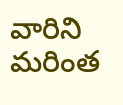వారిని మరింత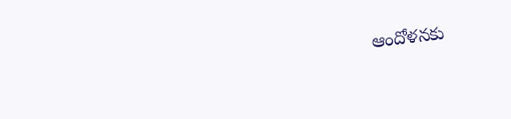ఆందోళనకు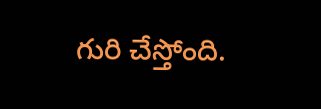గురి చేస్తోంది.